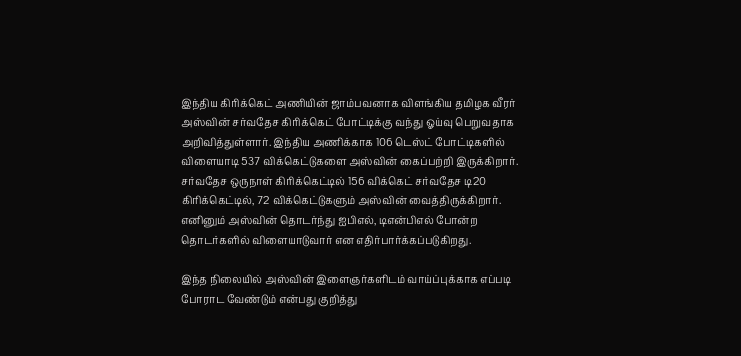இந்திய கிரிக்கெட் அணியின் ஜாம்பவனாக விளங்கிய தமிழக வீரர் அஸ்வின் சர்வதேச கிரிக்கெட் போட்டிக்கு வந்து ஓய்வு பெறுவதாக அறிவித்துள்ளார். இந்திய அணிக்காக 106 டெஸ்ட் போட்டிகளில் விளையாடி 537 விக்கெட்டுகளை அஸ்வின் கைப்பற்றி இருக்கிறார்.
சர்வதேச ஒருநாள் கிரிக்கெட்டில் 156 விக்கெட் சர்வதேச டி20 கிரிக்கெட்டில், 72 விக்கெட்டுகளும் அஸ்வின் வைத்திருக்கிறார். எனினும் அஸ்வின் தொடர்ந்து ஐபிஎல், டிஎன்பிஎல் போன்ற தொடர்களில் விளையாடுவார் என எதிர்பார்க்கப்படுகிறது.

இந்த நிலையில் அஸ்வின் இளைஞர்களிடம் வாய்ப்புக்காக எப்படி போராட வேண்டும் என்பது குறித்து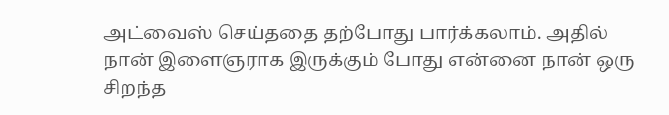அட்வைஸ் செய்ததை தற்போது பார்க்கலாம். அதில் நான் இளைஞராக இருக்கும் போது என்னை நான் ஒரு சிறந்த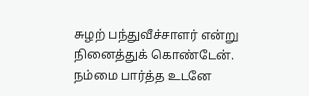சுழற் பந்துவீச்சாளர் என்று நினைத்துக் கொண்டேன். நம்மை பார்த்த உடனே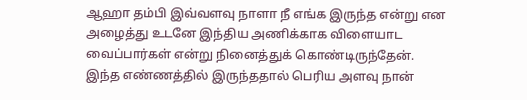ஆஹா தம்பி இவ்வளவு நாளா நீ எங்க இருந்த என்று என அழைத்து உடனே இந்திய அணிக்காக விளையாட வைப்பார்கள் என்று நினைத்துக் கொண்டிருந்தேன்.
இந்த எண்ணத்தில் இருந்ததால் பெரிய அளவு நான்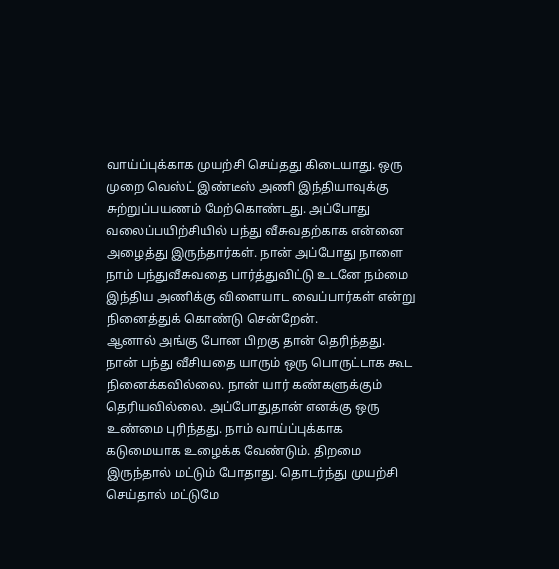வாய்ப்புக்காக முயற்சி செய்தது கிடையாது. ஒரு முறை வெஸ்ட் இண்டீஸ் அணி இந்தியாவுக்கு சுற்றுப்பயணம் மேற்கொண்டது. அப்போது வலைப்பயிற்சியில் பந்து வீசுவதற்காக என்னை அழைத்து இருந்தார்கள். நான் அப்போது நாளை நாம் பந்துவீசுவதை பார்த்துவிட்டு உடனே நம்மை இந்திய அணிக்கு விளையாட வைப்பார்கள் என்று நினைத்துக் கொண்டு சென்றேன்.
ஆனால் அங்கு போன பிறகு தான் தெரிந்தது. நான் பந்து வீசியதை யாரும் ஒரு பொருட்டாக கூட நினைக்கவில்லை. நான் யார் கண்களுக்கும் தெரியவில்லை. அப்போதுதான் எனக்கு ஒரு உண்மை புரிந்தது. நாம் வாய்ப்புக்காக கடுமையாக உழைக்க வேண்டும். திறமை இருந்தால் மட்டும் போதாது. தொடர்ந்து முயற்சி செய்தால் மட்டுமே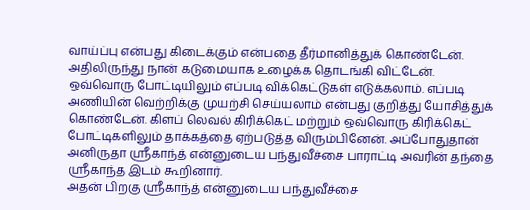வாய்ப்பு என்பது கிடைக்கும் என்பதை தீர்மானித்துக் கொண்டேன்.
அதிலிருந்து நான் கடுமையாக உழைக்க தொடங்கி விட்டேன். ஒவ்வொரு போட்டியிலும் எப்படி விக்கெட்டுகள் எடுக்கலாம். எப்படி அணியின் வெற்றிக்கு முயற்சி செய்யலாம் என்பது குறித்து யோசித்துக் கொண்டேன். கிளப் லெவல் கிரிக்கெட் மற்றும் ஒவ்வொரு கிரிக்கெட் போட்டிகளிலும் தாக்கத்தை ஏற்படுத்த விரும்பினேன். அப்போதுதான் அனிருதா ஸ்ரீகாந்த் என்னுடைய பந்துவீச்சை பாராட்டி அவரின் தந்தை ஸ்ரீகாந்த இடம் கூறினார்.
அதன் பிறகு ஸ்ரீகாந்த் என்னுடைய பந்துவீச்சை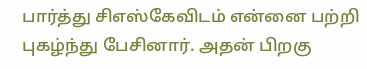பார்த்து சிஎஸ்கேவிடம் என்னை பற்றி புகழ்ந்து பேசினார். அதன் பிறகு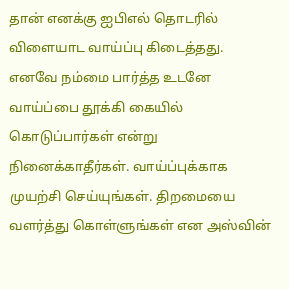தான் எனக்கு ஐபிஎல் தொடரில் விளையாட வாய்ப்பு கிடைத்தது. எனவே நம்மை பார்த்த உடனே வாய்ப்பை தூக்கி கையில் கொடுப்பார்கள் என்று நினைக்காதீர்கள். வாய்ப்புக்காக முயற்சி செய்யுங்கள். திறமையை வளர்த்து கொள்ளுங்கள் என அஸ்வின்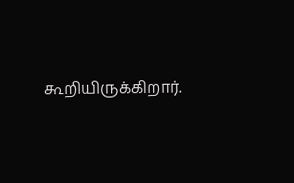கூறியிருக்கிறார்.